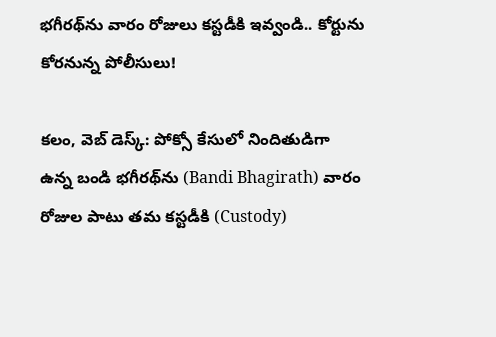భగీరథ్‌ను వారం రోజులు కస్టడీకి ఇవ్వండి.. కోర్టును కోరనున్న పోలీసులు!

కలం, వెబ్ డెస్క్: పోక్సో కేసులో నిందితుడిగా ఉన్న బండి భగీరథ్‌ను (Bandi Bhagirath) వారం రోజుల పాటు తమ కస్టడీకి (Custody)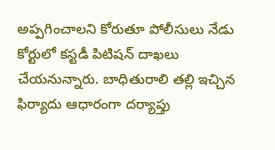అప్పగించాలని కోరుతూ పోలీసులు నేడు కోర్టులో కస్టడీ పిటిషన్ దాఖలు చేయనున్నారు. బాధితురాలి తల్లి ఇచ్చిన ఫిర్యాదు ఆధారంగా దర్యాప్తు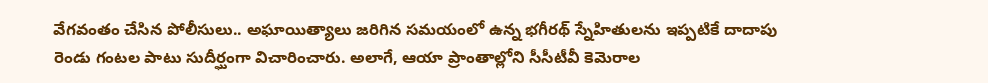వేగవంతం చేసిన పోలీసులు.. అఘాయిత్యాలు జరిగిన సమయంలో ఉన్న భగీరథ్ స్నేహితులను ఇప్పటికే దాదాపు రెండు గంటల పాటు సుదీర్ఘంగా విచారించారు. అలాగే, ఆయా ప్రాంతాల్లోని సీసీటీవీ కెమెరాల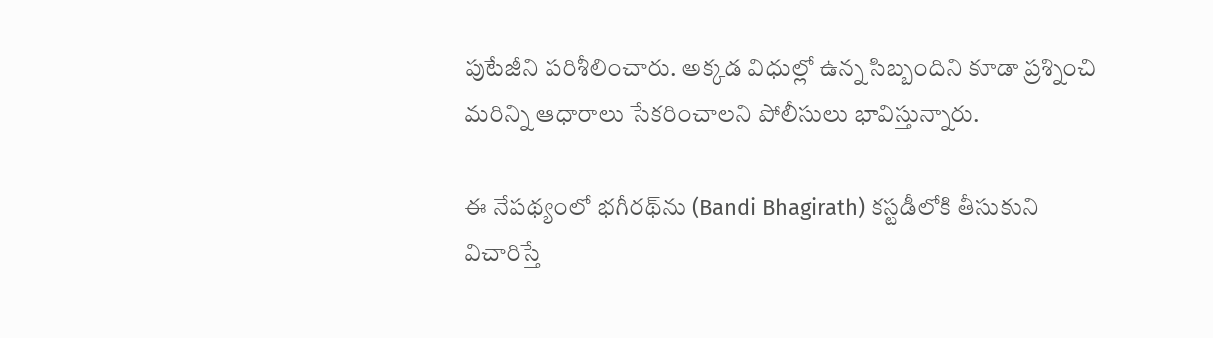పుటేజీని పరిశీలించారు. అక్కడ విధుల్లో ఉన్న సిబ్బందిని కూడా ప్రశ్నించి మరిన్ని ఆధారాలు సేకరించాలని పోలీసులు భావిస్తున్నారు.

ఈ నేపథ్యంలో భగీరథ్‌ను (Bandi Bhagirath) కస్టడీలోకి తీసుకుని విచారిస్తే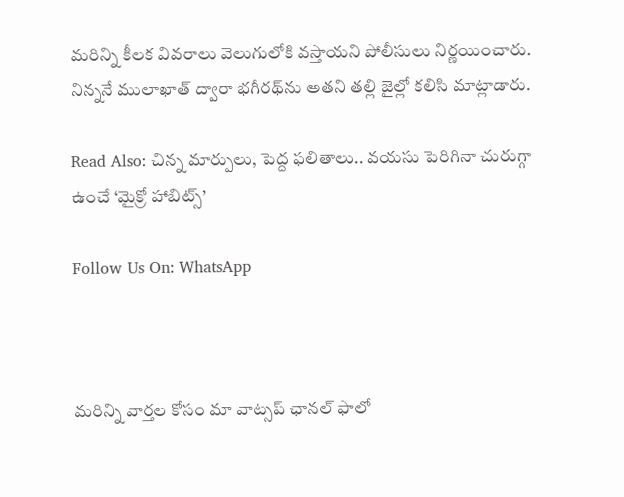మరిన్ని కీలక వివరాలు వెలుగులోకి వస్తాయని పోలీసులు నిర్ణయించారు. నిన్ననే ములాఖాత్ ద్వారా భగీరథ్‌ను అతని తల్లి జైల్లో కలిసి మాట్లాడారు.

Read Also: చిన్న మార్పులు, పెద్ద ఫలితాలు.. వయసు పెరిగినా చురుగ్గా ఉంచే ‘మైక్రో హాబిట్స్’

Follow Us On: WhatsApp



మ‌రిన్ని వార్త‌ల కోసం మా వాట్స‌ప్ ఛాన‌ల్ ఫాలో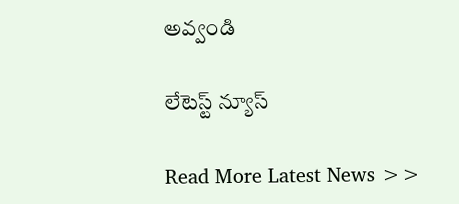అవ్వండి

లేటెస్ట్ న్యూస్‌

Read More Latest News >>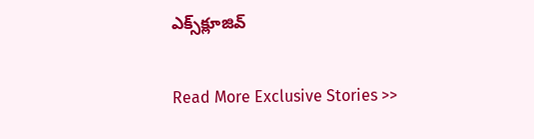ఎక్స్‌క్లూజివ్‌

Read More Exclusive Stories >>